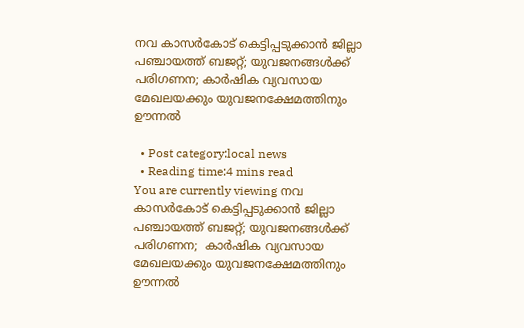നവ കാസര്‍കോട് കെട്ടിപ്പടുക്കാന്‍ ജില്ലാ പഞ്ചായത്ത് ബജറ്റ്; യുവജനങ്ങള്‍ക്ക് പരിഗണന; കാര്‍ഷിക വ്യവസായ മേഖലയക്കും യുവജനക്ഷേമത്തിനും ഊന്നല്‍

  • Post category:local news
  • Reading time:4 mins read
You are currently viewing നവ കാസര്‍കോട് കെട്ടിപ്പടുക്കാന്‍ ജില്ലാ പഞ്ചായത്ത് ബജറ്റ്; യുവജനങ്ങള്‍ക്ക് പരിഗണന;  കാര്‍ഷിക വ്യവസായ മേഖലയക്കും യുവജനക്ഷേമത്തിനും ഊന്നല്‍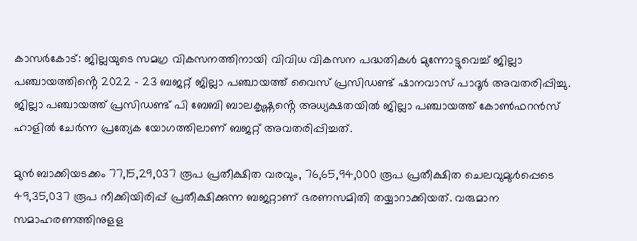കാസർകോട്: ജില്ലയുടെ സമഗ്ര വികസനത്തിനായി വിവിധ വികസന പദ്ധതികള്‍ മുന്നോട്ടുവെച്ച് ജില്ലാ പഞ്ചായത്തിൻ്റെ 2022 – 23 ബജറ്റ് ജില്ലാ പഞ്ചായത്ത് വൈസ് പ്രസിഡണ്ട് ഷാനവാസ് പാദൂര്‍ അവതരിപ്പിച്ചു. ജില്ലാ പഞ്ചായത്ത് പ്രസിഡണ്ട് പി ബേബി ബാലകൃഷ്ണൻ്റെ അധ്യക്ഷതയില്‍ ജില്ലാ പഞ്ചായത്ത് കോണ്‍ഫറന്‍സ് ഹാളില്‍ ചേര്‍ന്ന പ്രത്യേക യോഗത്തിലാണ് ബജറ്റ് അവതരിപ്പിച്ചത്.

മുന്‍ ബാക്കിയടക്കം 77,15,29,037 രൂപ പ്രതീക്ഷിത വരവും, 76,65,94,000 രൂപ പ്രതീക്ഷിത ചെലവുമുള്‍പ്പെടെ 49,35,037 രൂപ നീക്കിയിരിപ്പ് പ്രതീക്ഷിക്കുന്ന ബജറ്റാണ് ഭരണസമിതി തയ്യാറാക്കിയത്. വരുമാന സമാഹരണത്തിനുളള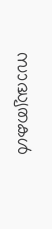സാദ്ധ്യതകള്‍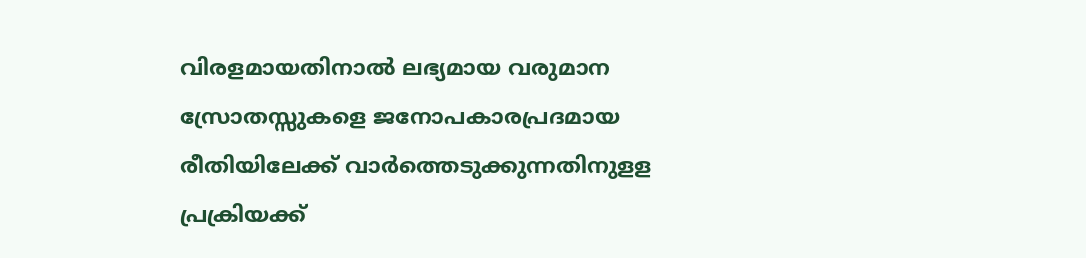വിരളമായതിനാല്‍ ലഭ്യമായ വരുമാന സ്രോതസ്സുകളെ ജനോപകാരപ്രദമായ രീതിയിലേക്ക് വാര്‍ത്തെടുക്കുന്നതിനുളള പ്രക്രിയക്ക്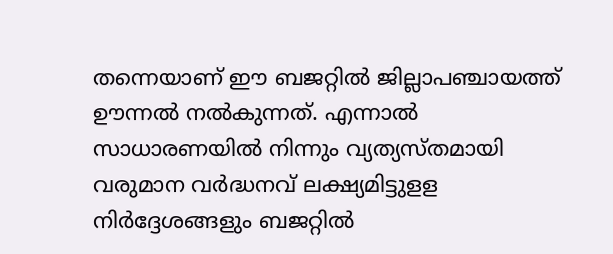തന്നെയാണ് ഈ ബജറ്റില്‍ ജില്ലാപഞ്ചായത്ത് ഊന്നല്‍ നല്‍കുന്നത്. എന്നാല്‍ സാധാരണയില്‍ നിന്നും വ്യത്യസ്തമായി വരുമാന വര്‍ദ്ധനവ് ലക്ഷ്യമിട്ടുളള നിര്‍ദ്ദേശങ്ങളും ബജറ്റില്‍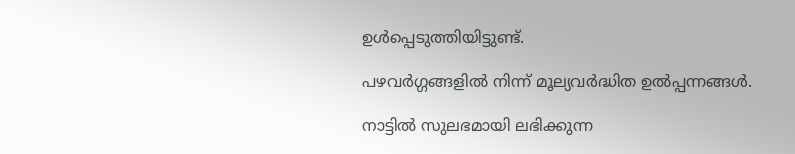ഉള്‍പ്പെടുത്തിയിട്ടുണ്ട്.

പഴവര്‍ഗ്ഗങ്ങളില്‍ നിന്ന് മൂല്യവര്‍ദ്ധിത ഉല്‍പ്പന്നങ്ങള്‍.

നാട്ടില്‍ സുലഭമായി ലഭിക്കുന്ന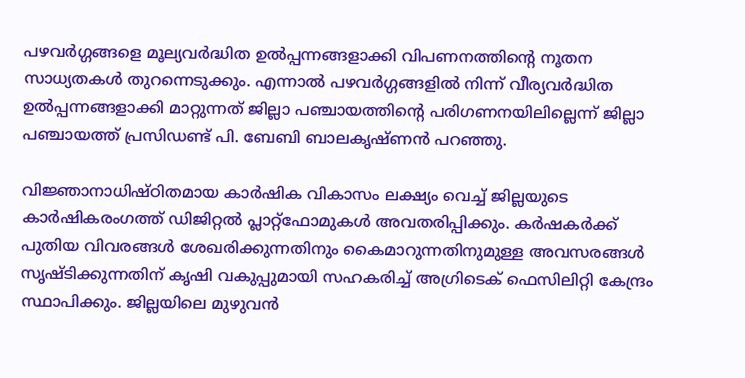പഴവര്‍ഗ്ഗങ്ങളെ മൂല്യവര്‍ദ്ധിത ഉല്‍പ്പന്നങ്ങളാക്കി വിപണനത്തിന്റെ നൂതന സാധ്യതകള്‍ തുറന്നെടുക്കും. എന്നാല്‍ പഴവര്‍ഗ്ഗങ്ങളില്‍ നിന്ന് വീര്യവര്‍ദ്ധിത ഉല്‍പ്പന്നങ്ങളാക്കി മാറ്റുന്നത് ജില്ലാ പഞ്ചായത്തിന്റെ പരിഗണനയിലില്ലെന്ന്‌ ജില്ലാ പഞ്ചായത്ത് പ്രസിഡണ്ട് പി. ബേബി ബാലകൃഷ്ണന്‍ പറഞ്ഞു.

വിജ്ഞാനാധിഷ്ഠിതമായ കാര്‍ഷിക വികാസം ലക്ഷ്യം വെച്ച് ജില്ലയുടെ കാര്‍ഷികരംഗത്ത് ഡിജിറ്റല്‍ പ്ലാറ്റ്ഫോമുകള്‍ അവതരിപ്പിക്കും. കര്‍ഷകര്‍ക്ക് പുതിയ വിവരങ്ങള്‍ ശേഖരിക്കുന്നതിനും കൈമാറുന്നതിനുമുള്ള അവസരങ്ങള്‍ സൃഷ്ടിക്കുന്നതിന് കൃഷി വകുപ്പുമായി സഹകരിച്ച് അഗ്രിടെക് ഫെസിലിറ്റി കേന്ദ്രം സ്ഥാപിക്കും. ജില്ലയിലെ മുഴുവന്‍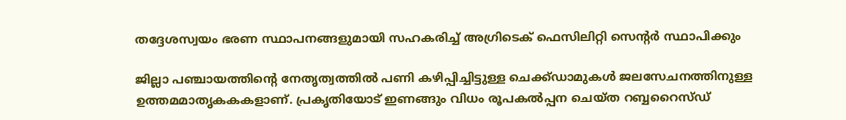തദ്ദേശസ്വയം ഭരണ സ്ഥാപനങ്ങളുമായി സഹകരിച്ച് അഗ്രിടെക് ഫെസിലിറ്റി സെന്റര്‍ സ്ഥാപിക്കും

ജില്ലാ പഞ്ചായത്തിൻ്റെ നേതൃത്വത്തില്‍ പണി കഴിപ്പിച്ചിട്ടുള്ള ചെക്ക്ഡാമുകള്‍ ജലസേചനത്തിനുള്ള ഉത്തമമാതൃകകകളാണ്. പ്രകൃതിയോട് ഇണങ്ങും വിധം രൂപകല്‍പ്പന ചെയ്ത റബ്ബറൈസ്ഡ്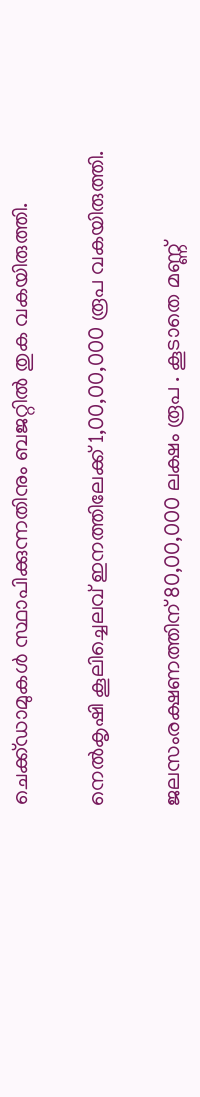ചെക്ക്ഡാമുകള്‍ സ്ഥാപിക്കുന്നതിനും ബജറ്റില്‍ തുക വകയിരുത്തി.

നെല്‍കൃഷി കൂലിച്ചെലവ് ഇനത്തിലേക്ക് 1,00,00,000 രൂപ വകയിരുത്തി.

ജലസംരക്ഷണത്തിന് 80,00,000 ലക്ഷം രൂപ . കൂടാതെ മണ്ണ്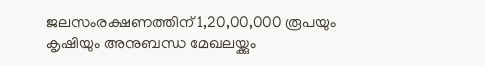ജലസംരക്ഷണത്തിന് 1,20,00,000 രൂപയും കൃഷിയും അനുബന്ധ മേഖലയ്ക്കും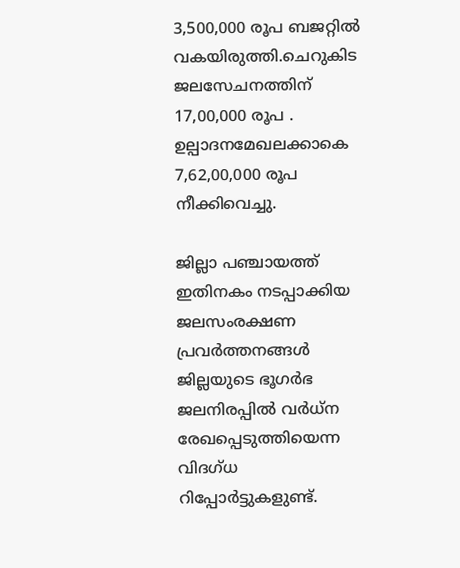3,500,000 രൂപ ബജറ്റില്‍ വകയിരുത്തി.ചെറുകിട ജലസേചനത്തിന് 17,00,000 രൂപ . ഉല്പാദനമേഖലക്കാകെ 7,62,00,000 രൂപ നീക്കിവെച്ചു.

ജില്ലാ പഞ്ചായത്ത് ഇതിനകം നടപ്പാക്കിയ ജലസംരക്ഷണ പ്രവര്‍ത്തനങ്ങള്‍ ജില്ലയുടെ ഭൂഗര്‍ഭ ജലനിരപ്പില്‍ വര്‍ധ്ന രേഖപ്പെടുത്തിയെന്ന വിദഗ്ധ റിപ്പോര്‍ട്ടുകളുണ്ട്.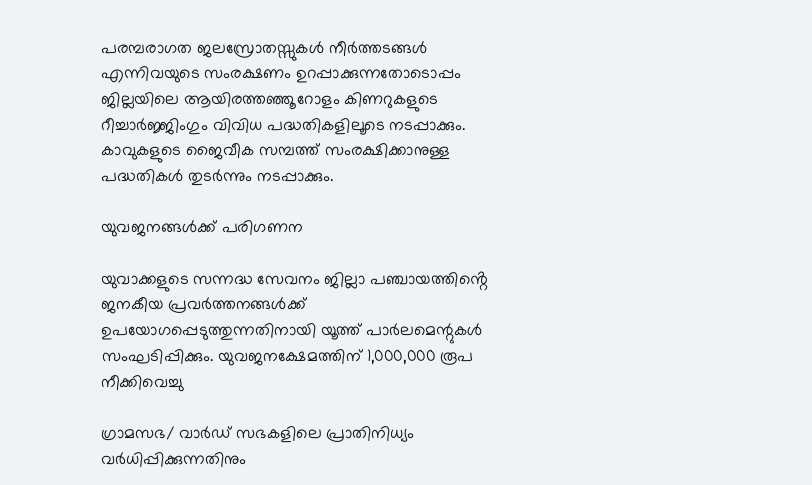പരമ്പരാഗത ജലസ്രോതസ്സുകള്‍ നീര്‍ത്തടങ്ങള്‍ എന്നിവയുടെ സംരക്ഷണം ഉറപ്പാക്കുന്നതോടൊപ്പം ജില്ലയിലെ ആയിരത്തഞ്ഞൂറോളം കിണറുകളുടെ റീച്ചാര്‍ജ്ജിംഗും വിവിധ പദ്ധതികളിലൂടെ നടപ്പാക്കും. കാവുകളുടെ ജൈവീക സമ്പത്ത് സംരക്ഷിക്കാനുള്ള പദ്ധതികള്‍ തുടര്‍ന്നും നടപ്പാക്കും.

യുവജനങ്ങള്‍ക്ക് പരിഗണന

യുവാക്കളുടെ സന്നദ്ധ സേവനം ജില്ലാ പഞ്ചായത്തിൻ്റെ ജനകീയ പ്രവര്‍ത്തനങ്ങള്‍ക്ക് ഉപയോഗപ്പെടുത്തുന്നതിനായി യൂത്ത് പാര്‍ലമെന്റുകള്‍ സംഘടിപ്പിക്കും. യുവജനക്ഷേമത്തിന് 1,000,000 രൂപ നീക്കിവെച്ചു

ഗ്രാമസഭ/ വാര്‍ഡ് സഭകളിലെ പ്രാതിനിധ്യം വര്‍ധിപ്പിക്കുന്നതിനും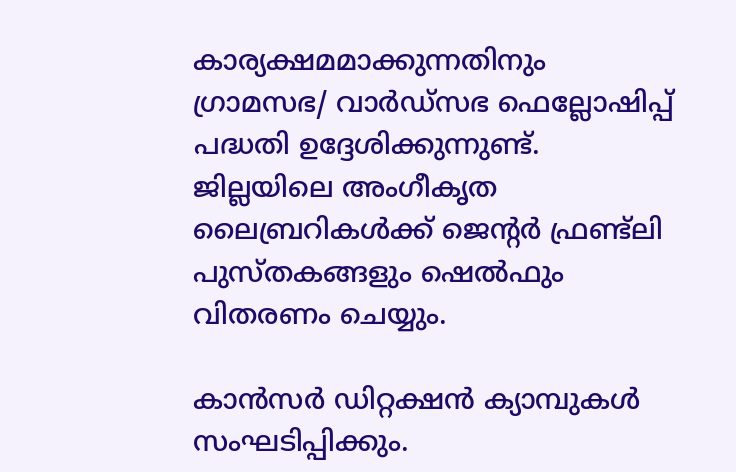കാര്യക്ഷമമാക്കുന്നതിനും ഗ്രാമസഭ/ വാര്‍ഡ്സഭ ഫെല്ലോഷിപ്പ് പദ്ധതി ഉദ്ദേശിക്കുന്നുണ്ട്. ജില്ലയിലെ അംഗീകൃത ലൈബ്രറികള്‍ക്ക് ജെന്റര്‍ ഫ്രണ്ട്ലി പുസ്തകങ്ങളും ഷെല്‍ഫും വിതരണം ചെയ്യും.

കാന്‍സര്‍ ഡിറ്റക്ഷന്‍ ക്യാമ്പുകള്‍ സംഘടിപ്പിക്കും.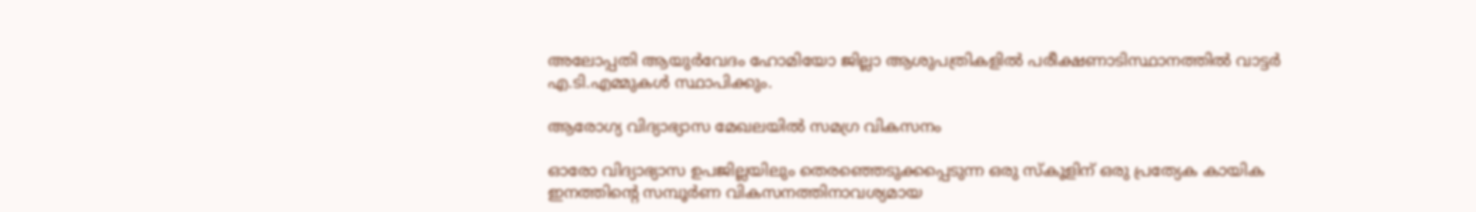അലോപ്പതി ആയുര്‍വേദം ഹോമിയോ ജില്ലാ ആശുപത്രികളില്‍ പരീക്ഷണാടിസ്ഥാനത്തില്‍ വാട്ടര്‍ എ.ടി.എമ്മുകള്‍ സ്ഥാപിക്കും.

ആരോഗ്യ വിദ്യാഭ്യാസ മേഖലയില്‍ സമഗ്ര വികസനം

ഓരോ വിദ്യാഭ്യാസ ഉപജില്ലയിലും തെരഞ്ഞെടുക്കപ്പെടുന്ന ഒരു സ്‌കൂളിന് ഒരു പ്രത്യേക കായിക ഇനത്തിന്റെ സമ്പൂര്‍ണ വികസനത്തിനാവശ്യമായ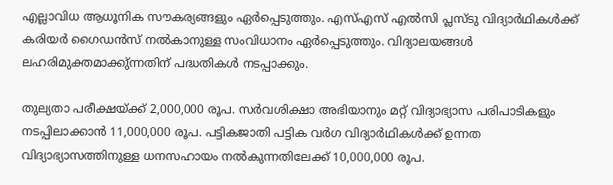എല്ലാവിധ ആധൂനിക സൗകര്യങ്ങളും ഏര്‍പ്പെടുത്തും. എസ്എസ് എല്‍സി പ്ലസ്ടു വിദ്യാര്‍ഥികള്‍ക്ക് കരിയര്‍ ഗൈഡന്‍സ് നല്‍കാനുള്ള സംവിധാനം ഏര്‍പ്പെടുത്തും. വിദ്യാലയങ്ങള്‍ ലഹരിമുക്തമാക്കു്ന്നതിന് പദ്ധതികള്‍ നടപ്പാക്കും.

തുല്യതാ പരീക്ഷയ്ക്ക് 2,000,000 രൂപ. സര്‍വശിക്ഷാ അഭിയാനും മറ്റ് വിദ്യാഭ്യാസ പരിപാടികളും നടപ്പിലാക്കാന്‍ 11,000,000 രൂപ. പട്ടികജാതി പട്ടിക വര്‍ഗ വിദ്യാര്‍ഥികള്‍ക്ക് ഉന്നത വിദ്യാഭ്യാസത്തിനുള്ള ധനസഹായം നല്‍കുന്നതിലേക്ക് 10,000,000 രൂപ.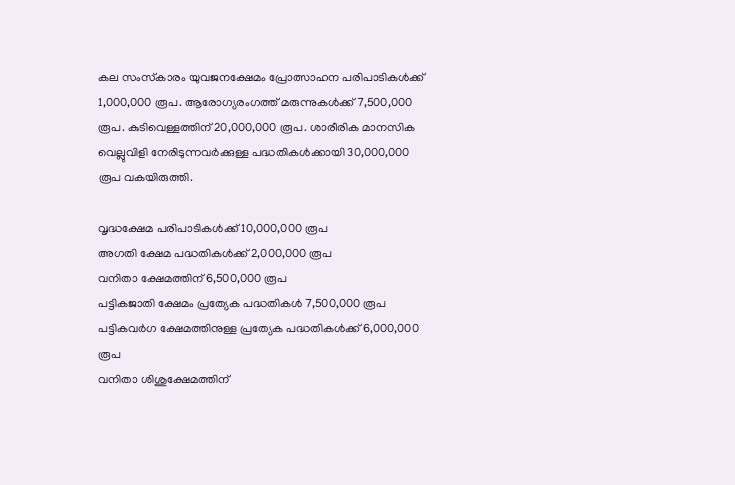കല സംസ്‌കാരം യുവജനക്ഷേമം പ്രോത്സാഹന പരിപാടികള്‍ക്ക് 1,000,000 രൂപ. ആരോഗ്യരംഗത്ത് മരുന്നുകള്‍ക്ക് 7,500,000 രൂപ. കുടിവെള്ളത്തിന് 20,000,000 രൂപ. ശാരീരിക മാനസിക വെല്ലുവിളി നേരിടുന്നവര്‍ക്കുള്ള പദ്ധതികള്‍ക്കായി 30,000,000 രൂപ വകയിരുത്തി.

വൃദ്ധക്ഷേമ പരിപാടികള്‍ക്ക് 10,000,000 രൂപ
അഗതി ക്ഷേമ പദ്ധതികള്‍ക്ക് 2,000,000 രൂപ
വനിതാ ക്ഷേമത്തിന് 6,500,000 രൂപ
പട്ടികജാതി ക്ഷേമം പ്രത്യേക പദ്ധതികള്‍ 7,500,000 രൂപ
പട്ടികവര്‍ഗ ക്ഷേമത്തിനുള്ള പ്രത്യേക പദ്ധതികള്‍ക്ക് 6,000,000 രൂപ
വനിതാ ശിശുക്ഷേമത്തിന്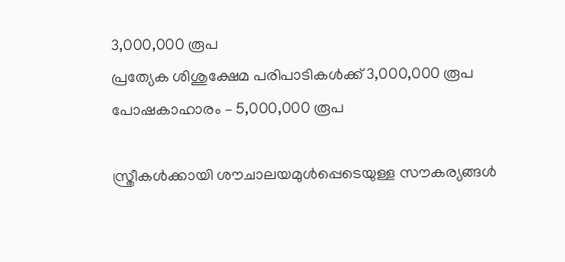3,000,000 രൂപ
പ്രത്യേക ശിശുക്ഷേമ പരിപാടികള്‍ക്ക് 3,000,000 രൂപ
പോഷകാഹാരം – 5,000,000 രൂപ

സ്ത്രീകള്‍ക്കായി ശൗചാലയമുള്‍പ്പെടെയുള്ള സൗകര്യങ്ങള്‍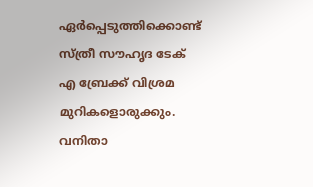ഏര്‍പ്പെടുത്തിക്കൊണ്ട് സ്ത്രീ സൗഹൃദ ടേക് എ ബ്രേക്ക് വിശ്രമ മുറികളൊരുക്കും. വനിതാ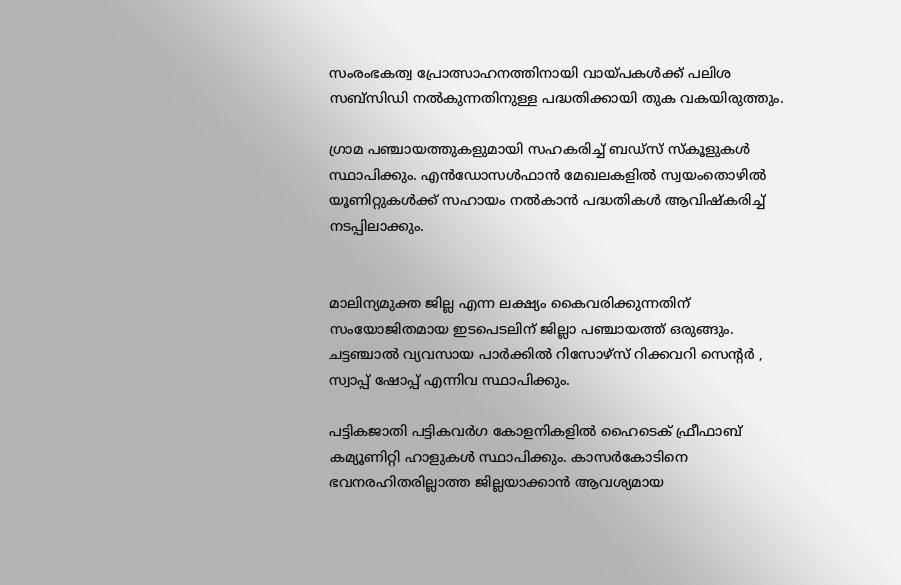സംരംഭകത്വ പ്രോത്സാഹനത്തിനായി വായ്പകള്‍ക്ക് പലിശ സബ്സിഡി നല്‍കുന്നതിനുള്ള പദ്ധതിക്കായി തുക വകയിരുത്തും.

ഗ്രാമ പഞ്ചായത്തുകളുമായി സഹകരിച്ച് ബഡ്സ് സ്‌കൂളുകള്‍ സ്ഥാപിക്കും. എന്‍ഡോസള്‍ഫാന്‍ മേഖലകളില്‍ സ്വയംതൊഴില്‍ യൂണിറ്റുകള്‍ക്ക് സഹായം നല്‍കാന്‍ പദ്ധതികള്‍ ആവിഷ്‌കരിച്ച് നടപ്പിലാക്കും.


മാലിന്യമുക്ത ജില്ല എന്ന ലക്ഷ്യം കൈവരിക്കുന്നതിന് സംയോജിതമായ ഇടപെടലിന് ജില്ലാ പഞ്ചായത്ത് ഒരുങ്ങും. ചട്ടഞ്ചാല്‍ വ്യവസായ പാര്‍ക്കില്‍ റിസോഴ്സ് റിക്കവറി സെന്റര്‍ , സ്വാപ്പ് ഷോപ്പ് എന്നിവ സ്ഥാപിക്കും.

പട്ടികജാതി പട്ടികവര്‍ഗ കോളനികളില്‍ ഹൈടെക് ഫ്രീഫാബ് കമ്യൂണിറ്റി ഹാളുകള്‍ സ്ഥാപിക്കും. കാസര്‍കോടിനെ ഭവനരഹിതരില്ലാത്ത ജില്ലയാക്കാന്‍ ആവശ്യമായ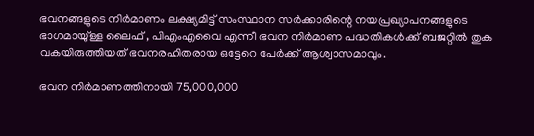ഭവനങ്ങളുടെ നിര്‍മാണം ലക്ഷ്യമിട്ട് സംസ്ഥാന സര്‍ക്കാരിന്റെ നയപ്രഖ്യാപനങ്ങളുടെ ഭാഗമായു്ള്ള ലൈഫ് , പിഎംഎവൈ എന്നീ ഭവന നിര്‍മാണ പദ്ധതികള്‍ക്ക് ബജറ്റില്‍ തുക വകയിരുത്തിയത് ഭവനരഹിതരായ ഒട്ടേറെ പേര്‍ക്ക് ആശ്വാസമാവും.

ഭവന നിര്‍മാണത്തിനായി 75,000,000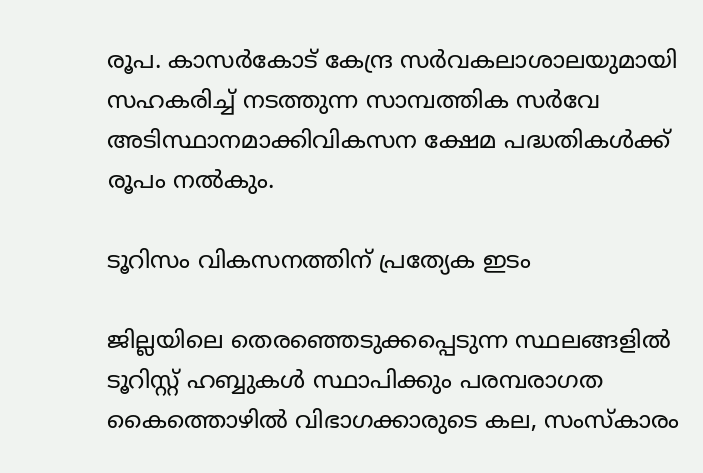രൂപ. കാസര്‍കോട് കേന്ദ്ര സര്‍വകലാശാലയുമായി സഹകരിച്ച് നടത്തുന്ന സാമ്പത്തിക സര്‍വേ അടിസ്ഥാനമാക്കിവികസന ക്ഷേമ പദ്ധതികള്‍ക്ക് രൂപം നല്‍കും.

ടൂറിസം വികസനത്തിന് പ്രത്യേക ഇടം

ജില്ലയിലെ തെരഞ്ഞെടുക്കപ്പെടുന്ന സ്ഥലങ്ങളില്‍ ടൂറിസ്റ്റ് ഹബ്ബുകള്‍ സ്ഥാപിക്കും പരമ്പരാഗത കൈത്തൊഴില്‍ വിഭാഗക്കാരുടെ കല, സംസ്‌കാരം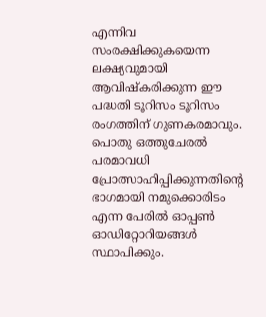എന്നിവ സംരക്ഷിക്കുകയെന്ന ലക്ഷ്യവുമായി ആവിഷ്‌കരിക്കുന്ന ഈ പദ്ധതി ടൂറിസം ടൂറിസം രംഗത്തിന് ഗുണകരമാവും. പൊതു ഒത്തുചേരല്‍ പരമാവധി പ്രോത്സാഹിപ്പിക്കുന്നതിൻ്റെ ഭാഗമായി നമുക്കൊരിടം എന്ന പേരില്‍ ഓപ്പണ്‍ ഓഡിറ്റോറിയങ്ങള്‍ സ്ഥാപിക്കും.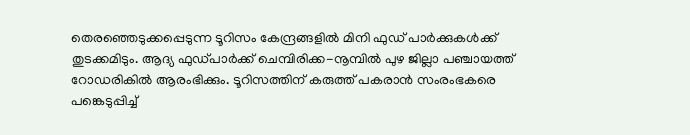തെരഞ്ഞെടുക്കപ്പെടുന്ന ടൂറിസം കേന്ദ്രങ്ങളില്‍ മിനി ഫുഡ് പാര്‍ക്കുകള്‍ക്ക് തുടക്കമിടും. ആദ്യ ഫുഡ്പാര്‍ക്ക് ചെമ്പിരിക്ക-നൂമ്പില്‍ പുഴ ജില്ലാ പഞ്ചായത്ത് റോഡരികില്‍ ആരംഭിക്കും. ടൂറിസത്തിന് കരുത്ത് പകരാന്‍ സംരംഭകരെ പങ്കെടുപ്പിച്ച്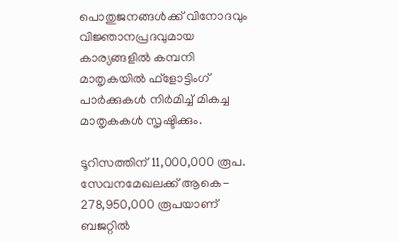പൊതുജനങ്ങള്‍ക്ക് വിനോദവും വിജ്ഞാനപ്രദവുമായ കാര്യങ്ങളില്‍ കമ്പനി മാതൃകയില്‍ ഫ്ളോട്ടിംഗ് പാര്‍ക്കുകള്‍ നിര്‍മിച്ച് മികച്ച മാതൃകകള്‍ സൃഷ്ടിക്കും.

ടൂറിസത്തിന് 11,000,000 രൂപ. സേവനമേഖലക്ക് ആകെ- 278,950,000 രൂപയാണ് ബജറ്റില്‍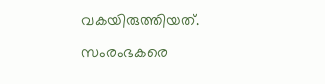വകയിരുത്തിയത്.
സംരംഭകരെ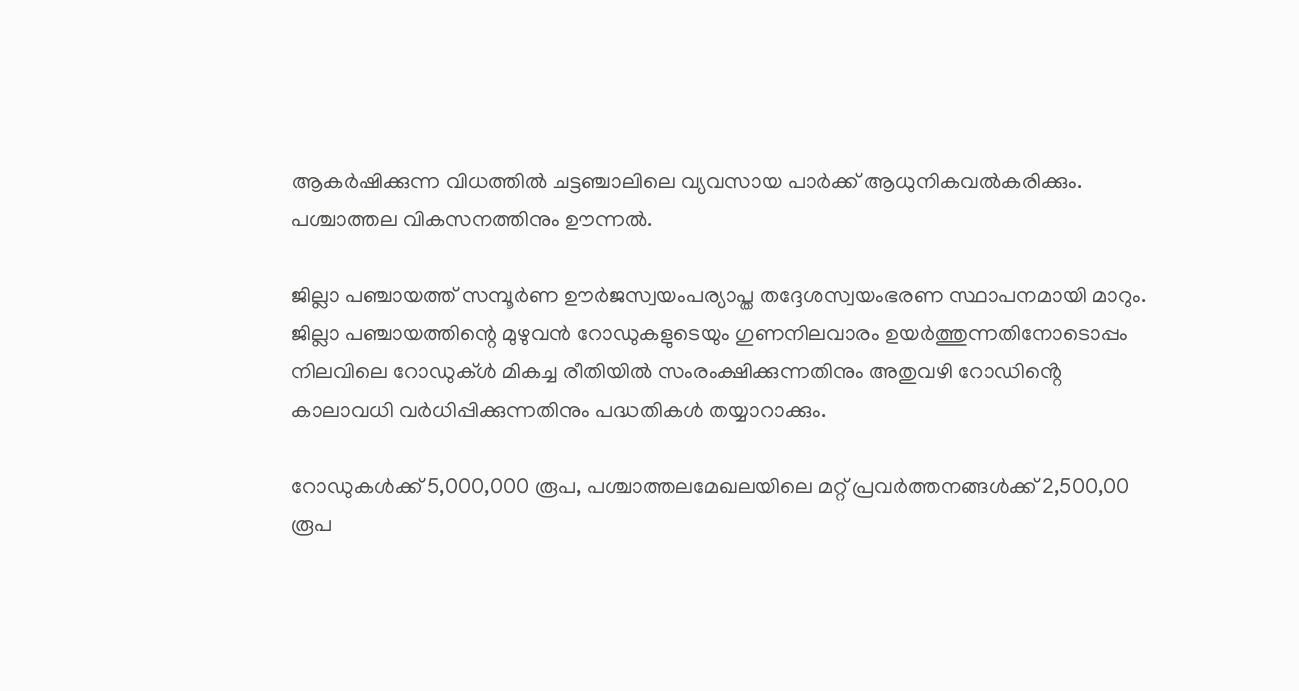ആകര്‍ഷിക്കുന്ന വിധത്തില്‍ ചട്ടഞ്ചാലിലെ വ്യവസായ പാര്‍ക്ക് ആധുനികവല്‍കരിക്കും.
പശ്ചാത്തല വികസനത്തിനും ഊന്നല്‍.

ജില്ലാ പഞ്ചായത്ത് സമ്പൂര്‍ണ ഊര്‍ജസ്വയംപര്യാപ്ത തദ്ദേശസ്വയംഭരണ സ്ഥാപനമായി മാറും. ജില്ലാ പഞ്ചായത്തിന്റെ മുഴുവന്‍ റോഡുകളുടെയും ഗുണനിലവാരം ഉയര്‍ത്തുന്നതിനോടൊപ്പം നിലവിലെ റോഡുക്ള്‍ മികച്ച രീതിയില്‍ സംരംക്ഷിക്കുന്നതിനും അതുവഴി റോഡിൻ്റെ കാലാവധി വര്‍ധിപ്പിക്കുന്നതിനും പദ്ധതികള്‍ തയ്യാറാക്കും.

റോഡുകള്‍ക്ക് 5,000,000 രൂപ, പശ്ചാത്തലമേഖലയിലെ മറ്റ് പ്രവര്‍ത്തനങ്ങള്‍ക്ക് 2,500,00 രൂപ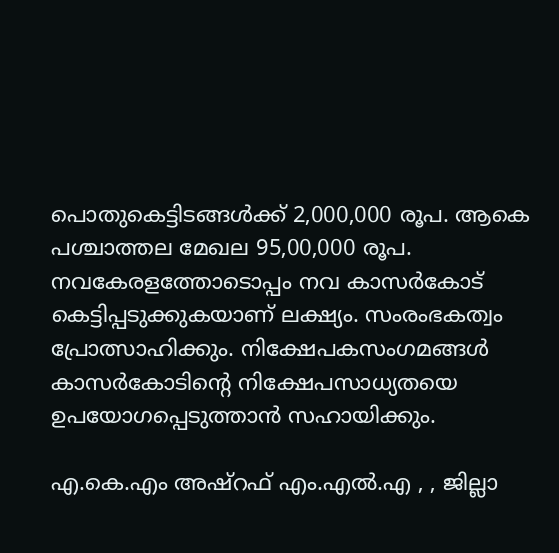പൊതുകെട്ടിടങ്ങള്‍ക്ക് 2,000,000 രൂപ. ആകെ പശ്ചാത്തല മേഖല 95,00,000 രൂപ. നവകേരളത്തോടൊപ്പം നവ കാസര്‍കോട് കെട്ടിപ്പടുക്കുകയാണ് ലക്ഷ്യം. സംരംഭകത്വം പ്രോത്സാഹിക്കും. നിക്ഷേപകസംഗമങ്ങള്‍ കാസര്‍കോടിന്റെ നിക്ഷേപസാധ്യതയെ ഉപയോഗപ്പെടുത്താന്‍ സഹായിക്കും.

എ.കെ.എം അഷ്‌റഫ് എം.എല്‍.എ , , ജില്ലാ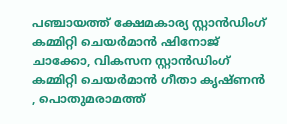പഞ്ചായത്ത് ക്ഷേമകാര്യ സ്റ്റാന്‍ഡിംഗ് കമ്മിറ്റി ചെയര്‍മാന്‍ ഷിനോജ് ചാക്കോ, വികസന സ്റ്റാന്‍ഡിംഗ് കമ്മിറ്റി ചെയര്‍മാന്‍ ഗീതാ കൃഷ്ണന്‍ , പൊതുമരാമത്ത്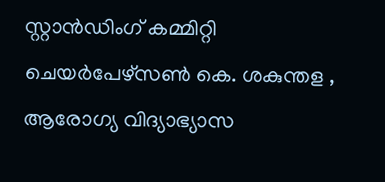സ്റ്റാന്‍ഡിംഗ് കമ്മിറ്റി ചെയര്‍പേഴ്‌സണ്‍ കെ. ശകുന്തള , ആരോഗ്യ വിദ്യാഭ്യാസ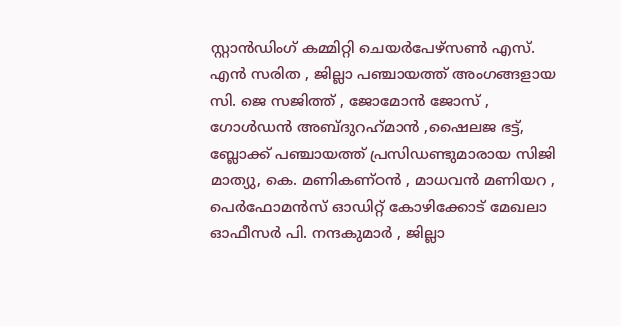സ്റ്റാന്‍ഡിംഗ് കമ്മിറ്റി ചെയര്‍പേഴ്‌സണ്‍ എസ്. എന്‍ സരിത , ജില്ലാ പഞ്ചായത്ത് അംഗങ്ങളായ സി. ജെ സജിത്ത് , ജോമോന്‍ ജോസ് , ഗോള്‍ഡന്‍ അബ്ദുറഹ്‌മാന്‍ ,ഷൈലജ ഭട്ട്, ബ്ലോക്ക് പഞ്ചായത്ത് പ്രസിഡണ്ടുമാരായ സിജി മാത്യു, കെ. മണികണ്ഠന്‍ , മാധവന്‍ മണിയറ , പെര്‍ഫോമന്‍സ് ഓഡിറ്റ് കോഴിക്കോട് മേഖലാ ഓഫീസര്‍ പി. നന്ദകുമാര്‍ , ജില്ലാ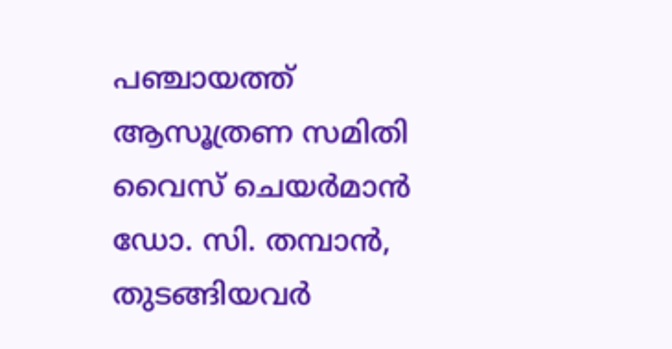പഞ്ചായത്ത് ആസൂത്രണ സമിതി വൈസ് ചെയര്‍മാന്‍ ഡോ. സി. തമ്പാന്‍, തുടങ്ങിയവര്‍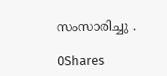സംസാരിച്ചു .

0Shares